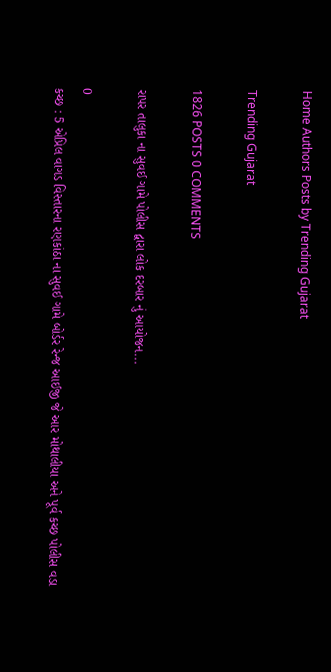Home Authors Posts by Trending Gujarat

Trending Gujarat

1826 POSTS 0 COMMENTS

રાપર તાલુકા ના સુવઈ ગામે પોલીસ દ્વારા લોક દરબાર નું આયોજન...

0
કચ્છ : 5 એપ્રિલ વાગડ વિસ્તારના રણકાંઠા ના સુવઈ ગામે બોર્ડર રેન્જ આઈજી જે આર મોથાલીયા અને પૂર્વ કચ્છ પોલીસ વડા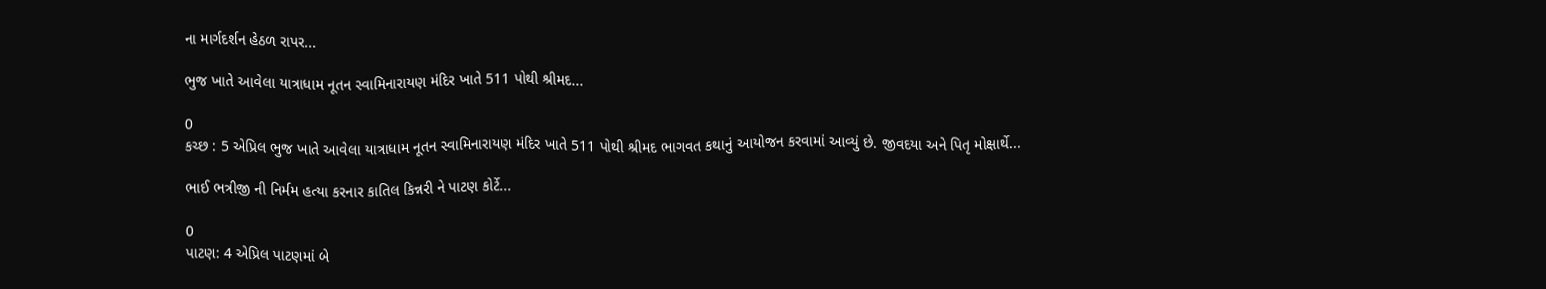ના માર્ગદર્શન હેઠળ રાપર...

ભુજ ખાતે આવેલા યાત્રાધામ નૂતન સ્વામિનારાયણ મંદિર ખાતે 511 પોથી શ્રીમદ...

0
કચ્છ : 5 એપ્રિલ ભુજ ખાતે આવેલા યાત્રાધામ નૂતન સ્વામિનારાયણ મંદિર ખાતે 511 પોથી શ્રીમદ ભાગવત કથાનું આયોજન કરવામાં આવ્યું છે. જીવદયા અને પિતૃ મોક્ષાર્થે...

ભાઈ ભત્રીજી ની નિર્મમ હત્યા કરનાર કાતિલ કિન્નરી ને પાટણ કોર્ટે...

0
પાટણ: 4 એપ્રિલ પાટણમાં બે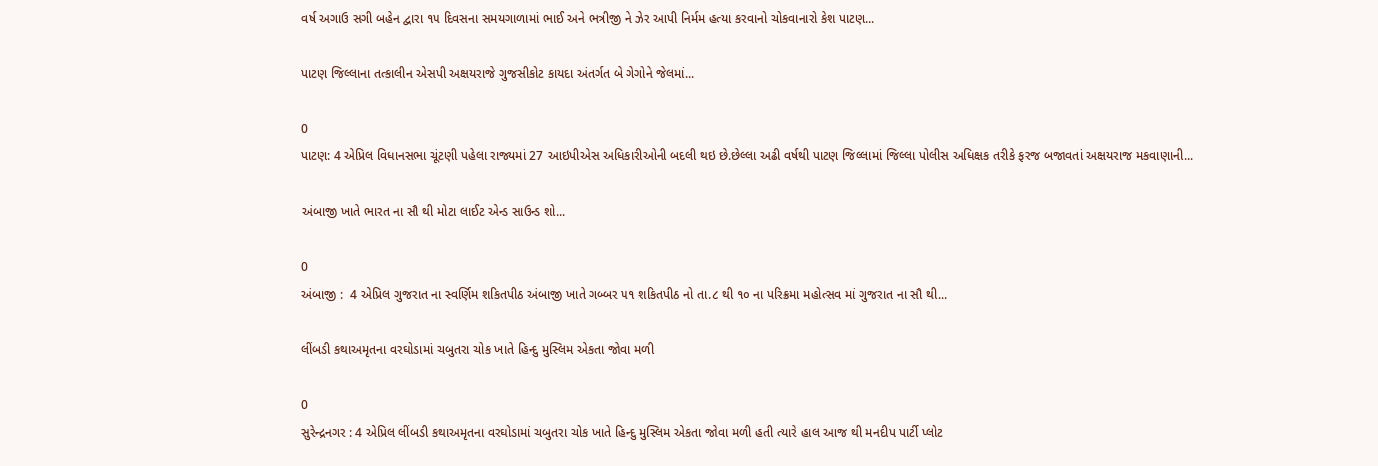વર્ષ અગાઉ સગી બહેન દ્વારા ૧૫ દિવસના સમયગાળામાં ભાઈ અને ભત્રીજી ને ઝેર આપી નિર્મમ હત્યા કરવાનો ચોકવાનારો કેશ પાટણ...

પાટણ જિલ્લાના તત્કાલીન એસપી અક્ષયરાજે ગુજસીકોટ કાયદા અંતર્ગત બે ગેગોને જેલમાં...

0
પાટણ: 4 એપ્રિલ વિધાનસભા ચૂંટણી પહેલા રાજ્યમાં 27 આઇપીએસ અધિકારીઓની બદલી થઇ છે.છેલ્લા અઢી વર્ષથી પાટણ જિલ્લામાં જિલ્લા પોલીસ અધિક્ષક તરીકે ફરજ બજાવતાં અક્ષયરાજ મકવાણાની...

અંબાજી ખાતે ભારત ના સૌ થી મોટા લાઈટ એન્ડ સાઉન્ડ શો...

0
અંબાજી :  4 એપ્રિલ ગુજરાત ના સ્વર્ણિમ શકિતપીઠ અંબાજી ખાતે ગબ્બર ૫૧ શકિતપીઠ નો તા.૮ થી ૧૦ ના પરિક્રમા મહોત્સવ માં ગુજરાત ના સૌ થી...

લીંબડી કથાઅમૃતના વરઘોડામાં ચબુતરા ચોક ખાતે હિન્દુ મુસ્લિમ એકતા જોવા મળી

0
સુરેન્દ્રનગર : 4 એપ્રિલ લીંબડી કથાઅમૃતના વરઘોડામાં ચબુતરા ચોક ખાતે હિન્દુ મુસ્લિમ એકતા જોવા મળી હતી ત્યારે હાલ આજ થી મનદીપ પાર્ટી પ્લોટ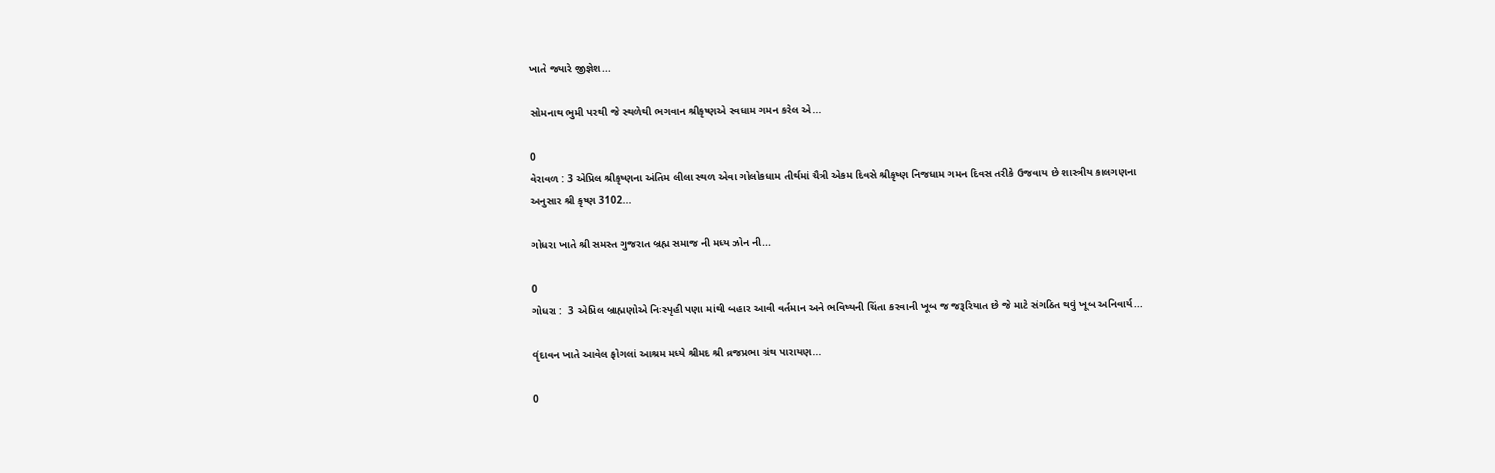ખાતે જ્યારે જીજ્ઞેશ...

સોમનાથ ભુમી પરથી જે સ્થળેથી ભગવાન શ્રીકૃષ્ણએ સ્વધામ ગમન કરેલ એ...

0
વેરાવળ : 3 એપ્રિલ શ્રીકૃષ્ણના અંતિમ લીલા સ્થળ એવા ગોલોકધામ તીર્થમાં ચૈત્રી એકમ દિવસે શ્રીકૃષ્ણ નિજધામ ગમન દિવસ તરીકે ઉજવાય છે શાસ્ત્રીય કાલગણના અનુસાર શ્રી કૃષ્ણ 3102...

ગોધરા ખાતે શ્રી સમસ્ત ગુજરાત બ્રહ્મ સમાજ ની મધ્ય ઝોન ની...

0
ગોધરા :  3 એપ્રિલ બ્રાહ્મણોએ નિઃસ્પૃહી પણા માંથી બહાર આવી વર્તમાન અને ભવિષ્યની ચિંતા કરવાની ખૂબ જ જરૂરિયાત છે જે માટે સંગઠિત થવું ખૂબ અનિવાર્ય...

વૃંદાવન ખાતે આવેલ ફોગલાં આશ્રમ મધ્યે શ્રીમદ શ્રી વ્રજપ્રભા ગ્રંથ પારાયણ...

0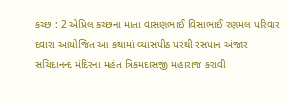કચ્છ : 2 એપ્રિલ કચ્છના માતા વાસણભાઈ વિસાભાઈ રણમલ પરિવાર દવારા આયોજિત આ કથામાં વ્યાસપીઠ પરથી રસપાન અંજાર સચિદાનન્દ મંદિરના મહંત ત્રિકમદાસજી મહારાજ કરાવી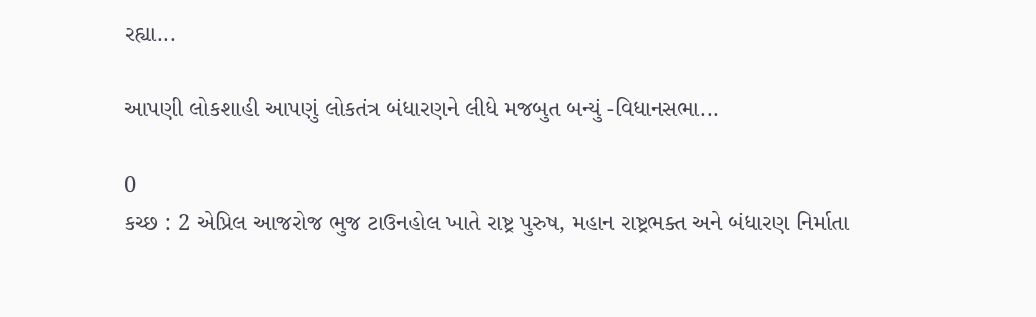રહ્યા...

આપણી લોકશાહી આપણું લોકતંત્ર બંધારણને લીધે મજબુત બન્યું -વિધાનસભા...

0
કચ્છ : 2 એપ્રિલ આજરોજ ભુજ ટાઉનહોલ ખાતે રાષ્ટ્ર પુરુષ, મહાન રાષ્ટ્રભક્ત અને બંધારણ નિર્માતા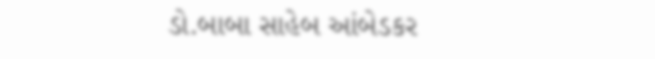ડો.બાબા સાહેબ આંબેડકર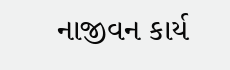નાજીવન કાર્ય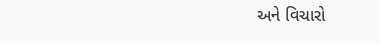અને વિચારો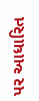પર આધારિત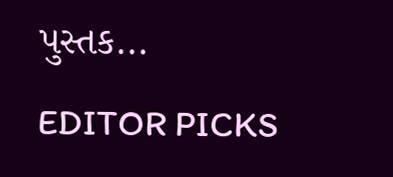પુસ્તક...

EDITOR PICKS